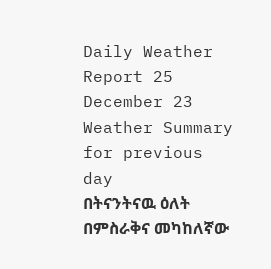Daily Weather Report 25 December 23
Weather Summary for previous day
በትናንትናዉ ዕለት በምስራቅና መካከለኛው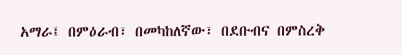አማራ፤ በምዕራብ፣ በመካከለኛው፣ በደቡብና በምስረቅ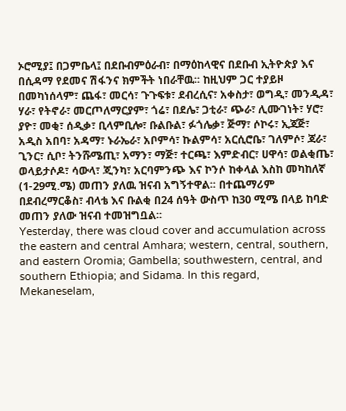ኦሮሚያ፤ በጋምቤላ፤ በደቡብምዕራብ፣ በማዕከላዊና በደቡብ ኢትዮጵያ እና በሲዳማ የደመና ሽፋንና ክምችት ነበራቸዉ፡፡ ከዚህም ጋር ተያይዞ በመካነሰላም፣ ጨፋ፣ መርሳ፣ ጉጉፍቱ፣ ደብረሲና፣ አቀስታ፣ ወግዲ፣ መንዲዳ፣ ሃራ፣ የትኖራ፣ መርጦለማርያም፣ ጎሬ፣ በደሌ፣ ጋቲራ፣ ጭራ፣ ሊሙገነት፣ ሃሮ፣ ያዮ፣ መቂ፣ ሰዲቃ፣ ቢላምቢሎ፣ ቡልቡል፣ ፉጎሌቃ፣ ጅማ፣ ሶኮሩ፣ ኢጃጅ፣ አዲስ አበባ፣ አዳማ፣ ኑራኤራ፣ አቦምሳ፣ ኩልምሳ፣ አርሲሮቤ፣ ገለምሶ፣ ጃራ፣ ጊንር፣ ሲቦ፣ ትንሹሜጢ፣ አማን፣ ማጅ፣ ተርጫ፣ እምድብር፣ ሀዋሳ፣ ወልቂጤ፣ ወላይታሶዶ፣ ሳውላ፣ ጂንካ፣ አርባምንጭ እና ኮንሶ ከቀላል እስከ መካከለኛ (1-29ሚ.ሜ) መጠን ያለዉ ዝናብ አግኝተዋል፡፡ በተጨማሪም በደብረማርቆስ፣ ብላቴ እና ቡልቂ በ24 ሰዓት ውስጥ ከ30 ሚሜ በላይ ከባድ መጠን ያለው ዝናብ ተመዝግቧል፡፡
Yesterday, there was cloud cover and accumulation across the eastern and central Amhara; western, central, southern, and eastern Oromia; Gambella; southwestern, central, and southern Ethiopia; and Sidama. In this regard, Mekaneselam,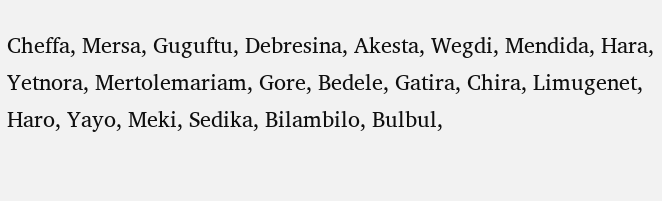Cheffa, Mersa, Guguftu, Debresina, Akesta, Wegdi, Mendida, Hara, Yetnora, Mertolemariam, Gore, Bedele, Gatira, Chira, Limugenet, Haro, Yayo, Meki, Sedika, Bilambilo, Bulbul,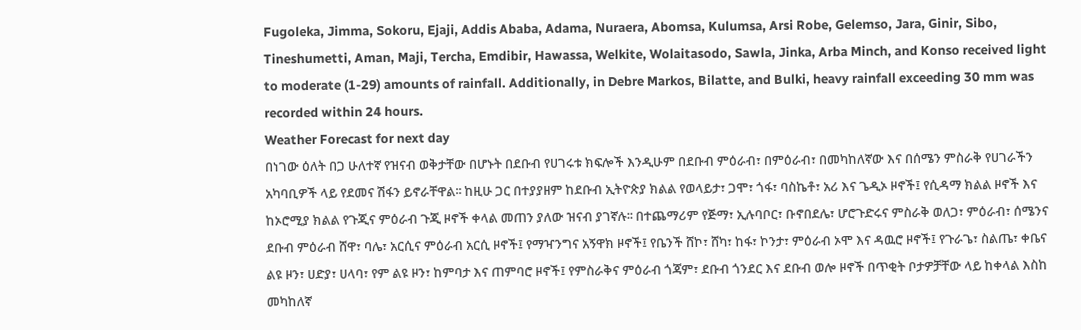Fugoleka, Jimma, Sokoru, Ejaji, Addis Ababa, Adama, Nuraera, Abomsa, Kulumsa, Arsi Robe, Gelemso, Jara, Ginir, Sibo, Tineshumetti, Aman, Maji, Tercha, Emdibir, Hawassa, Welkite, Wolaitasodo, Sawla, Jinka, Arba Minch, and Konso received light to moderate (1-29) amounts of rainfall. Additionally, in Debre Markos, Bilatte, and Bulki, heavy rainfall exceeding 30 mm was recorded within 24 hours.
Weather Forecast for next day
በነገው ዕለት በጋ ሁለተኛ የዝናብ ወቅታቸው በሆኑት በደቡብ የሀገሩቱ ክፍሎች እንዲሁም በደቡብ ምዕራብ፣ በምዕራብ፣ በመካከለኛው እና በሰሜን ምስራቅ የሀገራችን አካባቢዎች ላይ የደመና ሽፋን ይኖራቸዋል፡፡ ከዚሁ ጋር በተያያዘም ከደቡብ ኢትዮጵያ ክልል የወላይታ፣ ጋሞ፣ ጎፋ፣ ባስኬቶ፣ አሪ እና ጌዲኦ ዞኖች፤ የሲዳማ ክልል ዞኖች እና ከኦሮሚያ ክልል የጉጂና ምዕራብ ጉጂ ዞኖች ቀላል መጠን ያለው ዝናብ ያገኛሉ፡፡ በተጨማሪም የጅማ፣ ኢሉባቦር፣ ቡኖበደሌ፣ ሆሮጉድሩና ምስራቅ ወለጋ፣ ምዕራብ፣ ሰሜንና ደቡብ ምዕራብ ሸዋ፣ ባሌ፣ አርሲና ምዕራብ አርሲ ዞኖች፤ የማዣንግና አኝዋክ ዞኖች፤ የቤንች ሸኮ፣ ሸካ፣ ከፋ፣ ኮንታ፣ ምዕራብ ኦሞ እና ዳዉሮ ዞኖች፤ የጉራጌ፣ ስልጤ፣ ቀቤና ልዩ ዞን፣ ሀድያ፣ ሀላባ፣ የም ልዩ ዞን፣ ከምባታ እና ጠምባሮ ዞኖች፤ የምስራቅና ምዕራብ ጎጃም፣ ደቡብ ጎንደር እና ደቡብ ወሎ ዞኖች በጥቂት ቦታዎቻቸው ላይ ከቀላል እስከ መካከለኛ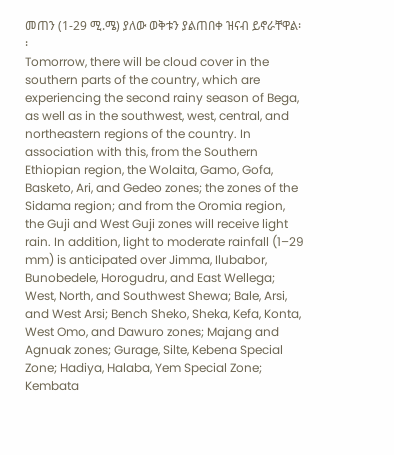መጠን (1-29 ሚ.ሜ) ያለው ወቅቱን ያልጠበቀ ዝናብ ይኖራቸዋል፡፡
Tomorrow, there will be cloud cover in the southern parts of the country, which are experiencing the second rainy season of Bega, as well as in the southwest, west, central, and northeastern regions of the country. In association with this, from the Southern Ethiopian region, the Wolaita, Gamo, Gofa, Basketo, Ari, and Gedeo zones; the zones of the Sidama region; and from the Oromia region, the Guji and West Guji zones will receive light rain. In addition, light to moderate rainfall (1–29 mm) is anticipated over Jimma, Ilubabor, Bunobedele, Horogudru, and East Wellega; West, North, and Southwest Shewa; Bale, Arsi, and West Arsi; Bench Sheko, Sheka, Kefa, Konta, West Omo, and Dawuro zones; Majang and Agnuak zones; Gurage, Silte, Kebena Special Zone; Hadiya, Halaba, Yem Special Zone; Kembata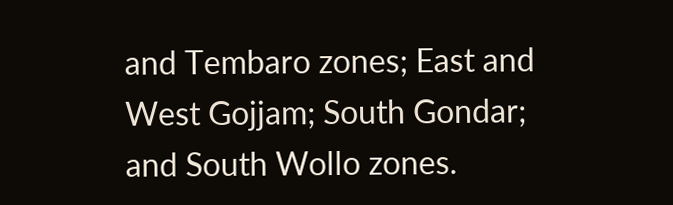and Tembaro zones; East and West Gojjam; South Gondar; and South Wollo zones.